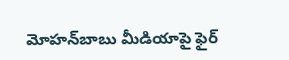మోహన్‌బాబు మీడియాపై ఫైర్‌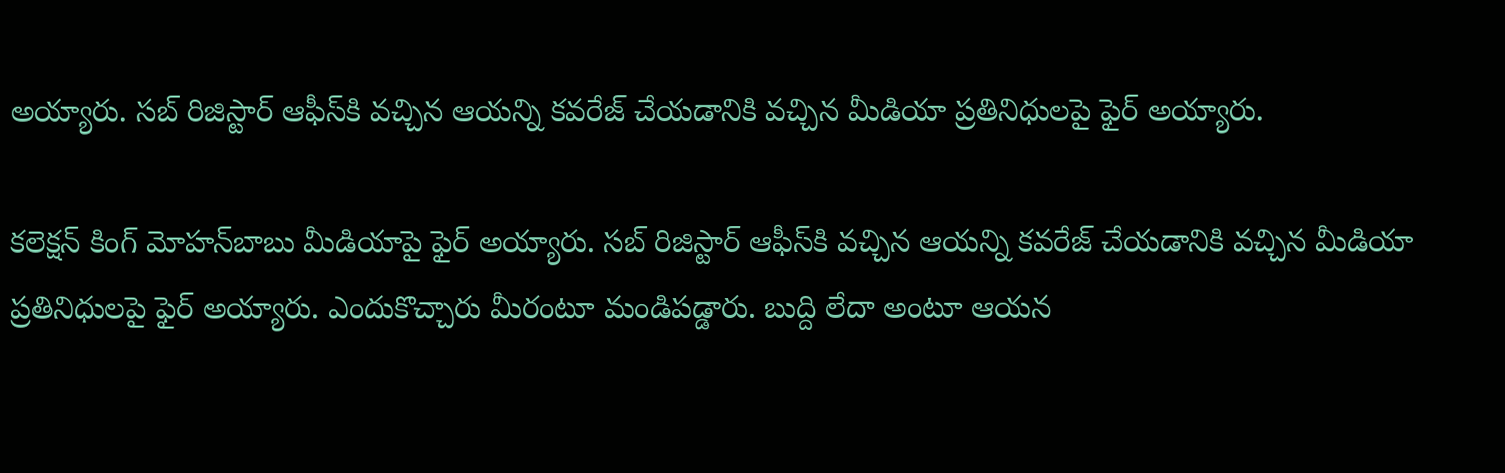అయ్యారు. సబ్‌ రిజిస్టార్‌ ఆఫీస్‌కి వచ్చిన ఆయన్ని కవరేజ్‌ చేయడానికి వచ్చిన మీడియా ప్రతినిధులపై ఫైర్‌ అయ్యారు.

కలెక్షన్‌ కింగ్‌ మోహన్‌బాబు మీడియాపై ఫైర్‌ అయ్యారు. సబ్‌ రిజిస్టార్‌ ఆఫీస్‌కి వచ్చిన ఆయన్ని కవరేజ్‌ చేయడానికి వచ్చిన మీడియా ప్రతినిధులపై ఫైర్‌ అయ్యారు. ఎందుకొచ్చారు మీరంటూ మండిపడ్డారు. బుద్ది లేదా అంటూ ఆయన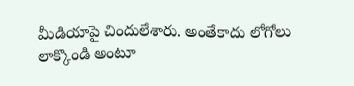మీడియాపై చిందులేశారు. అంతేకాదు లోగోలు లాక్కొండి అంటూ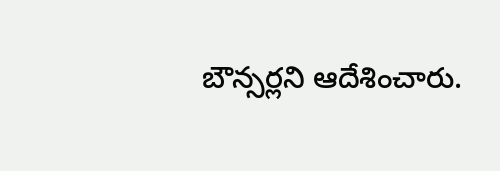బౌన్సర్లని ఆదేశించారు.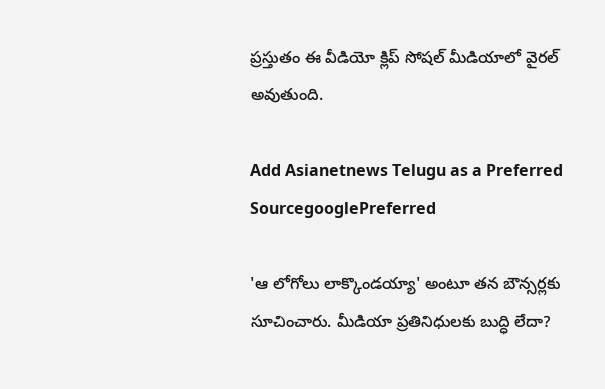ప్రస్తుతం ఈ వీడియో క్లిప్‌ సోషల్‌ మీడియాలో వైరల్‌ అవుతుంది.

Add Asianetnews Telugu as a Preferred SourcegooglePreferred

'ఆ లోగోలు లాక్కొండయ్యా' అంటూ తన బౌన్సర్లకు సూచించారు. మీడియా ప్రతినిధులకు బుద్ధి లేదా?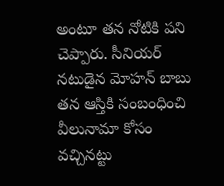అంటూ తన నోటికి పని చెప్పారు. సీనియర్ నటుడైన మోహన్ బాబు తన ఆస్తికి సంబంధించి వీలునామా కోసం వచ్చినట్టు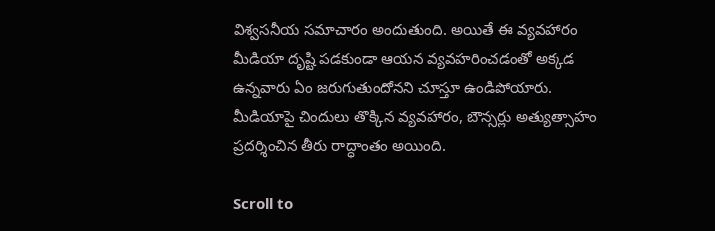విశ్వసనీయ సమాచారం అందుతుంది. అయితే ఈ వ్యవహారం మీడియా దృష్టి పడకుండా ఆయన వ్యవహరించడంతో అక్కడ ఉన్నవారు ఏం జరుగుతుందోనని చూస్తూ ఉండిపోయారు. మీడియాపై చిందులు తొక్కిన వ్యవహారం, బౌన్సర్లు అత్యుత్సాహం ప్రదర్శించిన తీరు రాద్ధాంతం అయింది.

Scroll to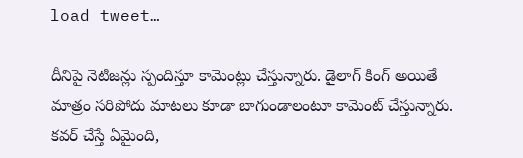load tweet…

దీనిపై నెటిజన్లు స్పందిస్తూ కామెంట్లు చేస్తున్నారు. డైలాగ్‌ కింగ్‌ అయితే మాత్రం సరిపోదు మాటలు కూడా బాగుండాలంటూ కామెంట్‌ చేస్తున్నారు. కవర్‌ చేస్తే ఏమైంది,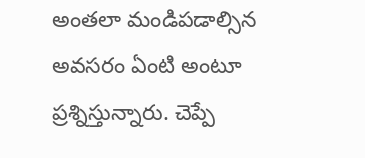అంతలా మండిపడాల్సిన అవసరం ఏంటి అంటూ ప్రశ్నిస్తున్నారు. చెప్పే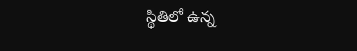స్థితిలో ఉన్న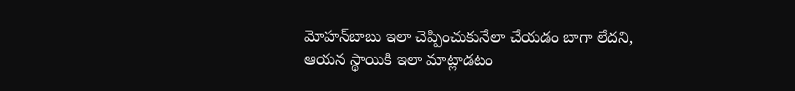మోహన్‌బాబు ఇలా చెప్పించుకునేలా చేయడం బాగా లేదని, ఆయన స్థాయికి ఇలా మాట్లాడటం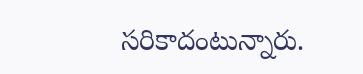సరికాదంటున్నారు.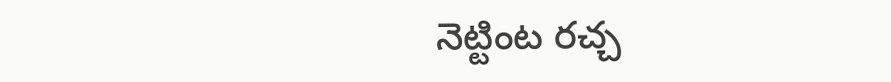నెట్టింట రచ్చ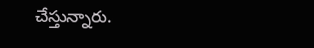చేస్తున్నారు.